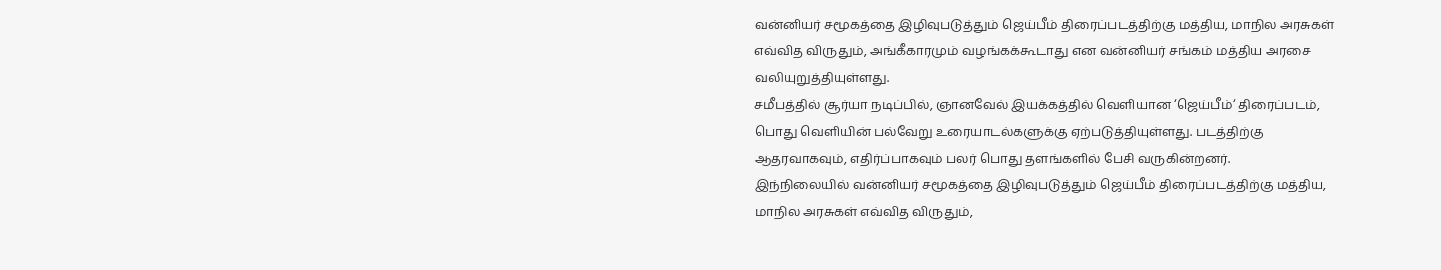வன்னியர் சமூகத்தை இழிவுபடுத்தும் ஜெய்பீம் திரைப்படத்திற்கு மத்திய, மாநில அரசுகள் எவ்வித விருதும், அங்கீகாரமும் வழங்கக்கூடாது என வன்னியர் சங்கம் மத்திய அரசை வலியுறுத்தியுள்ளது.
சமீபத்தில் சூர்யா நடிப்பில், ஞானவேல் இயக்கத்தில் வெளியான ‘ஜெய்பீம்‘ திரைப்படம், பொது வெளியின் பல்வேறு உரையாடல்களுக்கு ஏற்படுத்தியுள்ளது. படத்திற்கு ஆதரவாகவும், எதிர்ப்பாகவும் பலர் பொது தளங்களில் பேசி வருகின்றனர்.
இந்நிலையில் வன்னியர் சமூகத்தை இழிவுபடுத்தும் ஜெய்பீம் திரைப்படத்திற்கு மத்திய, மாநில அரசுகள் எவ்வித விருதும்,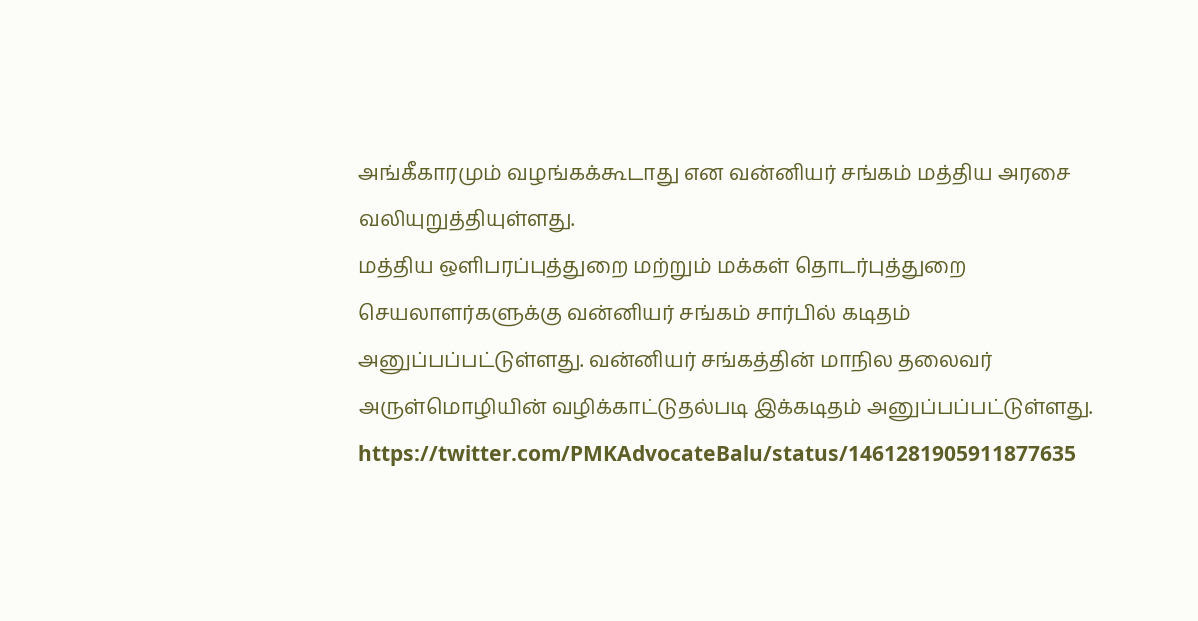அங்கீகாரமும் வழங்கக்கூடாது என வன்னியர் சங்கம் மத்திய அரசை வலியுறுத்தியுள்ளது.
மத்திய ஒளிபரப்புத்துறை மற்றும் மக்கள் தொடர்புத்துறை செயலாளர்களுக்கு வன்னியர் சங்கம் சார்பில் கடிதம் அனுப்பப்பட்டுள்ளது. வன்னியர் சங்கத்தின் மாநில தலைவர் அருள்மொழியின் வழிக்காட்டுதல்படி இக்கடிதம் அனுப்பப்பட்டுள்ளது.
https://twitter.com/PMKAdvocateBalu/status/1461281905911877635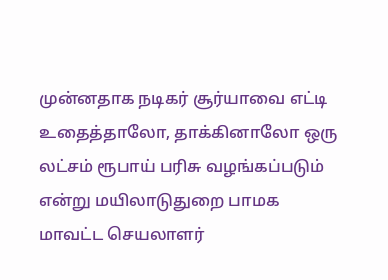முன்னதாக நடிகர் சூர்யாவை எட்டி உதைத்தாலோ, தாக்கினாலோ ஒரு லட்சம் ரூபாய் பரிசு வழங்கப்படும் என்று மயிலாடுதுறை பாமக மாவட்ட செயலாளர்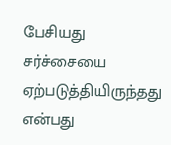பேசியது சர்ச்சையை ஏற்படுத்தியிருந்தது என்பது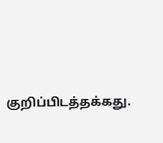குறிப்பிடத்தக்கது.